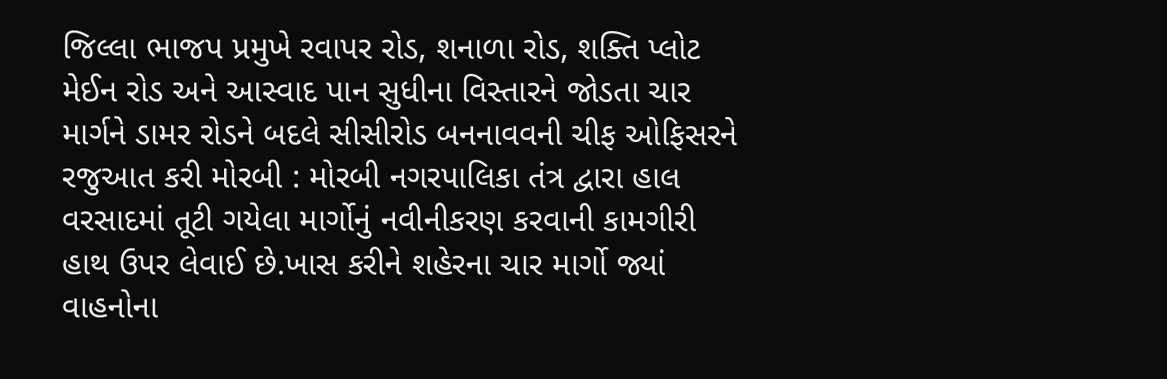જિલ્લા ભાજપ પ્રમુખે રવાપર રોડ, શનાળા રોડ, શક્તિ પ્લોટ મેઈન રોડ અને આસ્વાદ પાન સુધીના વિસ્તારને જોડતા ચાર માર્ગને ડામર રોડને બદલે સીસીરોડ બનનાવવની ચીફ ઓફિસરને રજુઆત કરી મોરબી : મોરબી નગરપાલિકા તંત્ર દ્વારા હાલ વરસાદમાં તૂટી ગયેલા માર્ગોનું નવીનીકરણ કરવાની કામગીરી હાથ ઉપર લેવાઈ છે.ખાસ કરીને શહેરના ચાર માર્ગો જ્યાં વાહનોના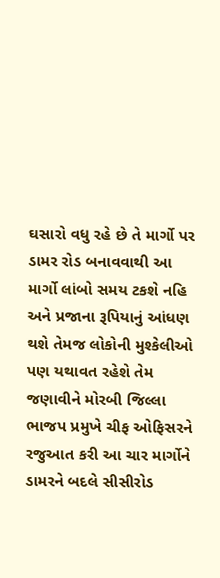ઘસારો વધુ રહે છે તે માર્ગો પર ડામર રોડ બનાવવાથી આ માર્ગો લાંબો સમય ટકશે નહિ અને પ્રજાના રૂપિયાનું આંધણ થશે તેમજ લોકોની મુશ્કેલીઓ પણ યથાવત રહેશે તેમ જણાવીને મોરબી જિલ્લા ભાજપ પ્રમુખે ચીફ ઓફિસરને રજુઆત કરી આ ચાર માર્ગોને ડામરને બદલે સીસીરોડ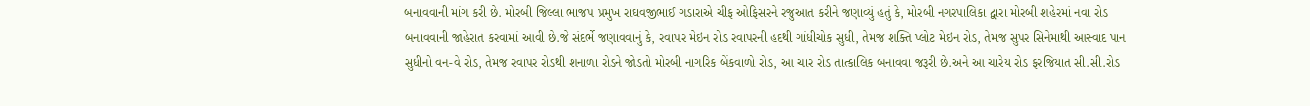બનાવવાની માંગ કરી છે. મોરબી જિલ્લા ભાજપ પ્રમુખ રાઘવજીભાઈ ગડારાએ ચીફ ઓફિસરને રજુઆત કરીને જણાવ્યું હતું કે, મોરબી નગરપાલિકા દ્વારા મોરબી શહેરમાં નવા રોડ બનાવવાની જાહેરાત કરવામાં આવી છે.જે સંદર્ભે જણાવવાનું કે, રવાપર મેઇન રોડ રવાપરની હદથી ગાંધીચોક સુધી, તેમજ શક્તિ પ્લોટ મેઇન રોડ, તેમજ સુપર સિનેમાથી આસ્વાદ પાન સુધીનો વન-વે રોડ, તેમજ રવાપર રોડથી શનાળા રોડને જોડતો મોરબી નાગરિક બેંકવાળો રોડ, આ ચાર રોડ તાત્કાલિક બનાવવા જરૂરી છે.અને આ ચારેય રોડ ફરજિયાત સી.સી.રોડ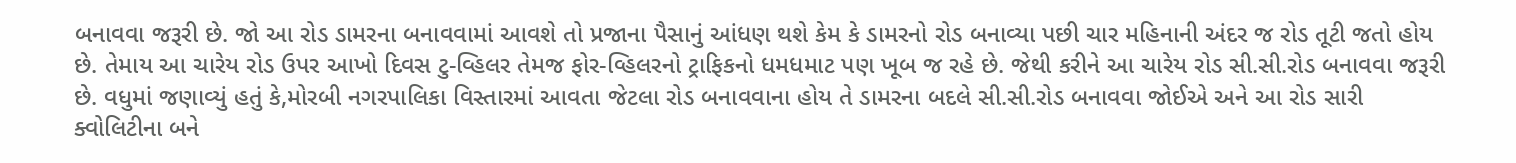બનાવવા જરૂરી છે. જો આ રોડ ડામરના બનાવવામાં આવશે તો પ્રજાના પૈસાનું આંધણ થશે કેમ કે ડામરનો રોડ બનાવ્યા પછી ચાર મહિનાની અંદર જ રોડ તૂટી જતો હોય છે. તેમાય આ ચારેય રોડ ઉપર આખો દિવસ ટુ-વ્હિલર તેમજ ફોર-વ્હિલરનો ટ્રાફિકનો ધમધમાટ પણ ખૂબ જ રહે છે. જેથી કરીને આ ચારેય રોડ સી.સી.રોડ બનાવવા જરૂરી છે. વધુમાં જણાવ્યું હતું કે,મોરબી નગરપાલિકા વિસ્તારમાં આવતા જેટલા રોડ બનાવવાના હોય તે ડામરના બદલે સી.સી.રોડ બનાવવા જોઈએ અને આ રોડ સારી ક્વોલિટીના બને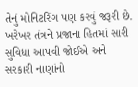તેનું મોનિટરિંગ પણ કરવું જરૂરી છે. ખરેખર તંત્રને પ્રજાના હિતમાં સારી સુવિધા આપવી જોઈએ અને સરકારી નાણાંનો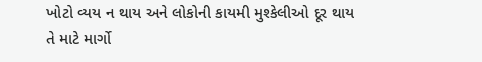ખોટો વ્યય ન થાય અને લોકોની કાયમી મુશ્કેલીઓ દૂર થાય તે માટે માર્ગો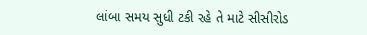લાંબા સમય સુધી ટકી રહે તે માટે સીસીરોડ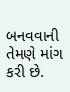બનવવાની તેમણે માંગ કરી છે.